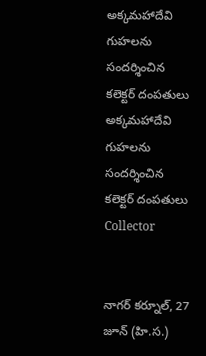అక్కమహాదేవి గుహలను సందర్శించిన కలెక్టర్ దంపతులు
అక్కమహాదేవి గుహలను సందర్శించిన కలెక్టర్ దంపతులు
Collector


నాగర్ కర్నూల్, 27 జూన్ (హి.స.)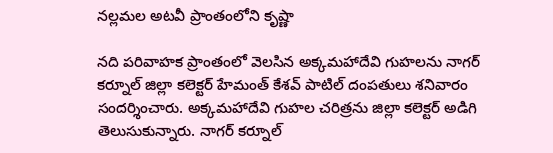నల్లమల అటవీ ప్రాంతంలోని కృష్ణా

నది పరివాహక ప్రాంతంలో వెలసిన అక్కమహాదేవి గుహలను నాగర్ కర్నూల్ జిల్లా కలెక్టర్ హేమంత్ కేశవ్ పాటిల్ దంపతులు శనివారం సందర్శించారు. అక్కమహాదేవి గుహల చరిత్రను జిల్లా కలెక్టర్ అడిగి తెలుసుకున్నారు. నాగర్ కర్నూల్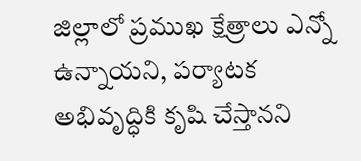జిల్లాలో ప్రముఖ క్షేత్రాలు ఎన్నో ఉన్నాయని, పర్యాటక అభివృద్ధికి కృషి చేస్తానని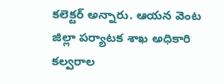కలెక్టర్ అన్నారు. ఆయన వెంట జిల్లా పర్యాటక శాఖ అధికారి కల్వరాల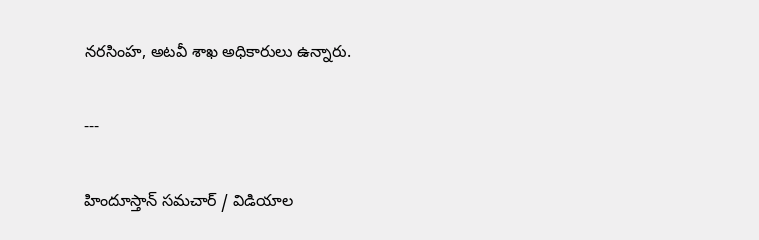నరసింహ, అటవీ శాఖ అధికారులు ఉన్నారు.

---

హిందూస్తాన్ సమచార్ / విడియాల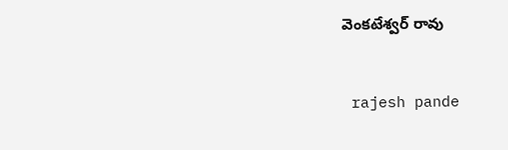వెంకటేశ్వర్ రావు


 rajesh pande